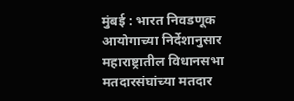मुंबई : भारत निवडणूक आयोगाच्या निर्देशानुसार महाराष्ट्रातील विधानसभा मतदारसंघांच्या मतदार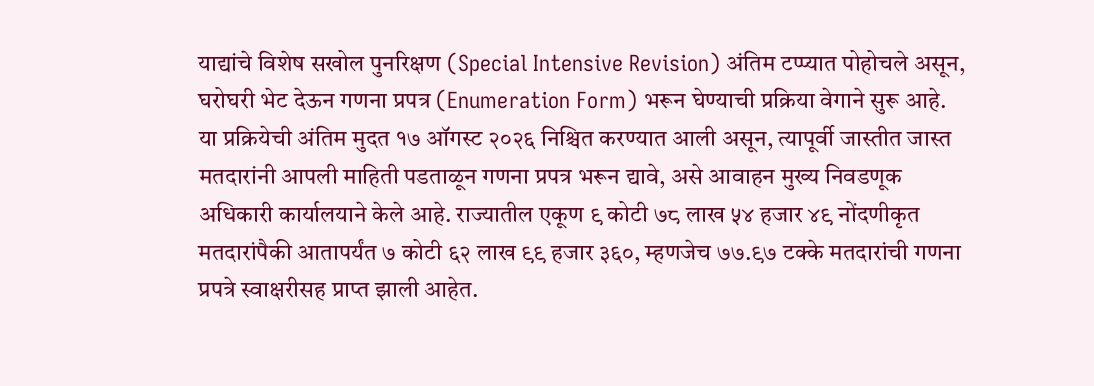याद्यांचे विशेष सखोल पुनरिक्षण (Special Intensive Revision) अंतिम टप्प्यात पोहोचले असून, घरोघरी भेट देऊन गणना प्रपत्र (Enumeration Form) भरून घेण्याची प्रक्रिया वेगाने सुरू आहे. या प्रक्रियेची अंतिम मुदत १७ ऑगस्ट २०२६ निश्चित करण्यात आली असून, त्यापूर्वी जास्तीत जास्त मतदारांनी आपली माहिती पडताळून गणना प्रपत्र भरून द्यावे, असे आवाहन मुख्य निवडणूक अधिकारी कार्यालयाने केले आहे. राज्यातील एकूण ९ कोटी ७८ लाख ५४ हजार ४९ नोंदणीकृत मतदारांपैकी आतापर्यंत ७ कोटी ६२ लाख ९९ हजार ३६०, म्हणजेच ७७.९७ टक्के मतदारांची गणना प्रपत्रे स्वाक्षरीसह प्राप्त झाली आहेत.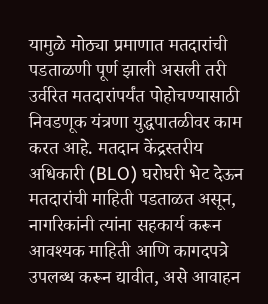यामुळे मोठ्या प्रमाणात मतदारांची पडताळणी पूर्ण झाली असली तरी उर्वरित मतदारांपर्यंत पोहोचण्यासाठी निवडणूक यंत्रणा युद्धपातळीवर काम करत आहे. मतदान केंद्रस्तरीय अधिकारी (BLO) घरोघरी भेट देऊन मतदारांची माहिती पडताळत असून, नागरिकांनी त्यांना सहकार्य करून आवश्यक माहिती आणि कागदपत्रे उपलब्ध करून द्यावीत, असे आवाहन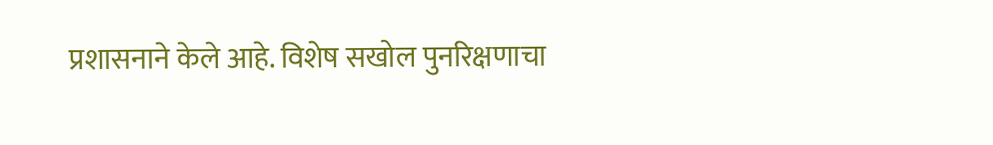प्रशासनाने केले आहे. विशेष सखोल पुनरिक्षणाचा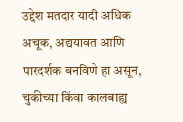उद्देश मतदार यादी अधिक अचूक, अद्ययावत आणि पारदर्शक बनविणे हा असून, चुकीच्या किंवा कालबाह्य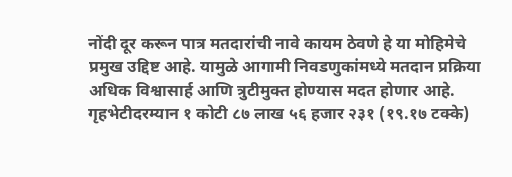नोंदी दूर करून पात्र मतदारांची नावे कायम ठेवणे हे या मोहिमेचे प्रमुख उद्दिष्ट आहे. यामुळे आगामी निवडणुकांमध्ये मतदान प्रक्रिया अधिक विश्वासार्ह आणि त्रुटीमुक्त होण्यास मदत होणार आहे.
गृहभेटीदरम्यान १ कोटी ८७ लाख ५६ हजार २३१ (१९.१७ टक्के)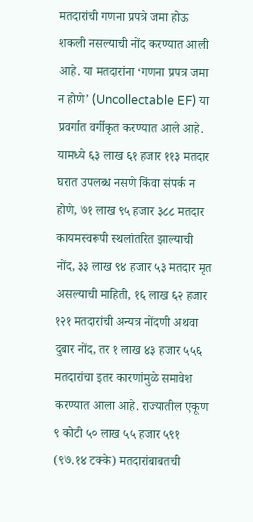मतदारांची गणना प्रपत्रे जमा होऊ शकली नसल्याची नोंद करण्यात आली आहे. या मतदारांना ‘गणना प्रपत्र जमा न होणे’ (Uncollectable EF) या प्रवर्गात वर्गीकृत करण्यात आले आहे. यामध्ये ६३ लाख ६१ हजार ११३ मतदार घरात उपलब्ध नसणे किंवा संपर्क न होणे, ७१ लाख ९५ हजार ३८८ मतदार कायमस्वरूपी स्थलांतरित झाल्याची नोंद, ३३ लाख ९४ हजार ५३ मतदार मृत असल्याची माहिती, १६ लाख ६२ हजार १२१ मतदारांची अन्यत्र नोंदणी अथवा दुबार नोंद, तर १ लाख ४३ हजार ५५६ मतदारांचा इतर कारणांमुळे समावेश करण्यात आला आहे. राज्यातील एकूण ९ कोटी ५० लाख ५५ हजार ५९१ (९७.१४ टक्के) मतदारांबाबतची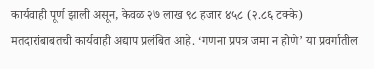कार्यवाही पूर्ण झाली असून, केवळ २७ लाख ९८ हजार ४५८ (२.८६ टक्के) मतदारांबाबतची कार्यवाही अद्याप प्रलंबित आहे. ‘गणना प्रपत्र जमा न होणे’ या प्रवर्गातील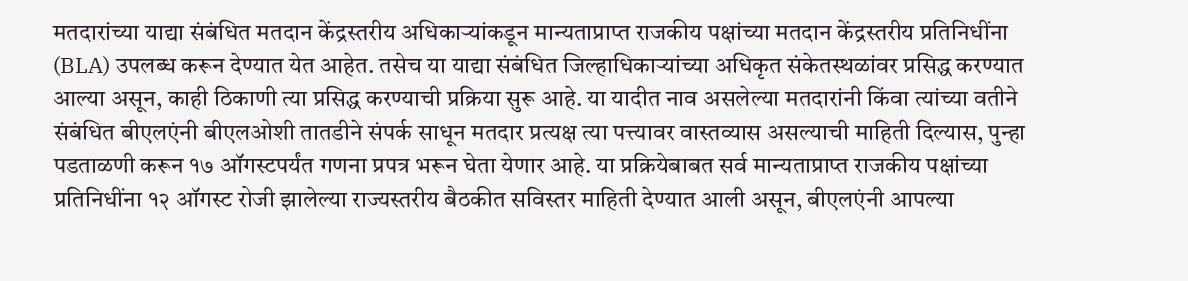मतदारांच्या याद्या संबंधित मतदान केंद्रस्तरीय अधिकाऱ्यांकडून मान्यताप्राप्त राजकीय पक्षांच्या मतदान केंद्रस्तरीय प्रतिनिधींना (BLA) उपलब्ध करून देण्यात येत आहेत. तसेच या याद्या संबंधित जिल्हाधिकाऱ्यांच्या अधिकृत संकेतस्थळांवर प्रसिद्ध करण्यात आल्या असून, काही ठिकाणी त्या प्रसिद्ध करण्याची प्रक्रिया सुरू आहे. या यादीत नाव असलेल्या मतदारांनी किंवा त्यांच्या वतीने संबंधित बीएलएंनी बीएलओशी तातडीने संपर्क साधून मतदार प्रत्यक्ष त्या पत्त्यावर वास्तव्यास असल्याची माहिती दिल्यास, पुन्हा पडताळणी करून १७ ऑगस्टपर्यंत गणना प्रपत्र भरून घेता येणार आहे. या प्रक्रियेबाबत सर्व मान्यताप्राप्त राजकीय पक्षांच्या प्रतिनिधींना १२ ऑगस्ट रोजी झालेल्या राज्यस्तरीय बैठकीत सविस्तर माहिती देण्यात आली असून, बीएलएंनी आपल्या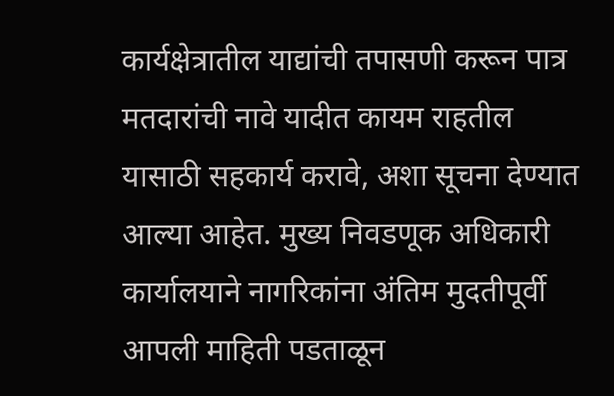कार्यक्षेत्रातील याद्यांची तपासणी करून पात्र मतदारांची नावे यादीत कायम राहतील यासाठी सहकार्य करावे, अशा सूचना देण्यात आल्या आहेत. मुख्य निवडणूक अधिकारी कार्यालयाने नागरिकांना अंतिम मुदतीपूर्वी आपली माहिती पडताळून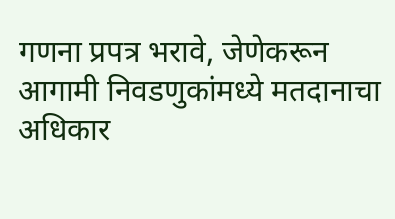गणना प्रपत्र भरावे, जेणेकरून आगामी निवडणुकांमध्ये मतदानाचा अधिकार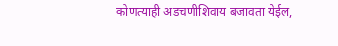कोणत्याही अडचणीशिवाय बजावता येईल,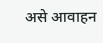असे आवाहन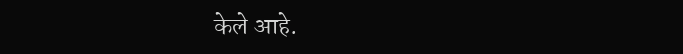केले आहे.